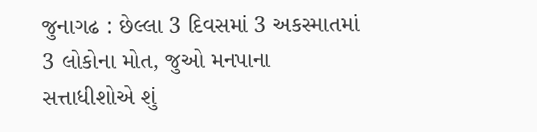જુનાગઢ : છેલ્લા 3 દિવસમાં 3 અકસ્માતમાં 3 લોકોના મોત, જુઓ મનપાના સત્તાધીશોએ શું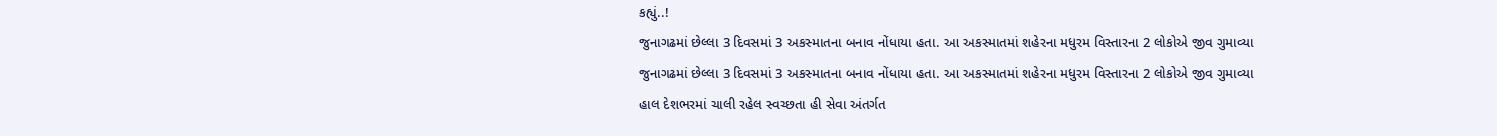કહ્યું..!
જુનાગઢમાં છેલ્લા 3 દિવસમાં 3 અકસ્માતના બનાવ નોંધાયા હતા. આ અકસ્માતમાં શહેરના મધુરમ વિસ્તારના 2 લોકોએ જીવ ગુમાવ્યા
જુનાગઢમાં છેલ્લા 3 દિવસમાં 3 અકસ્માતના બનાવ નોંધાયા હતા. આ અકસ્માતમાં શહેરના મધુરમ વિસ્તારના 2 લોકોએ જીવ ગુમાવ્યા
હાલ દેશભરમાં ચાલી રહેલ સ્વચ્છતા હી સેવા અંતર્ગત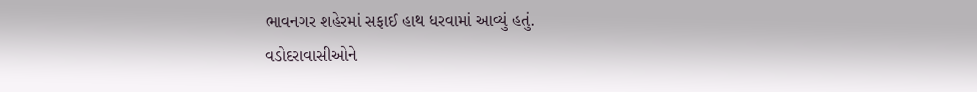ભાવનગર શહેરમાં સફાઈ હાથ ધરવામાં આવ્યું હતું.
વડોદરાવાસીઓને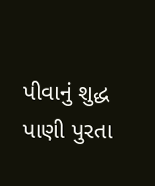પીવાનું શુદ્ધ પાણી પુરતા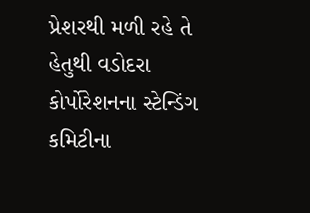પ્રેશરથી મળી રહે તે હેતુથી વડોદરા કોર્પોરેશનના સ્ટેન્ડિંગ કમિટીના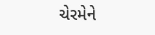ચેરમેને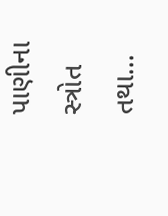પાણીના સ્ત્રોત તથા…